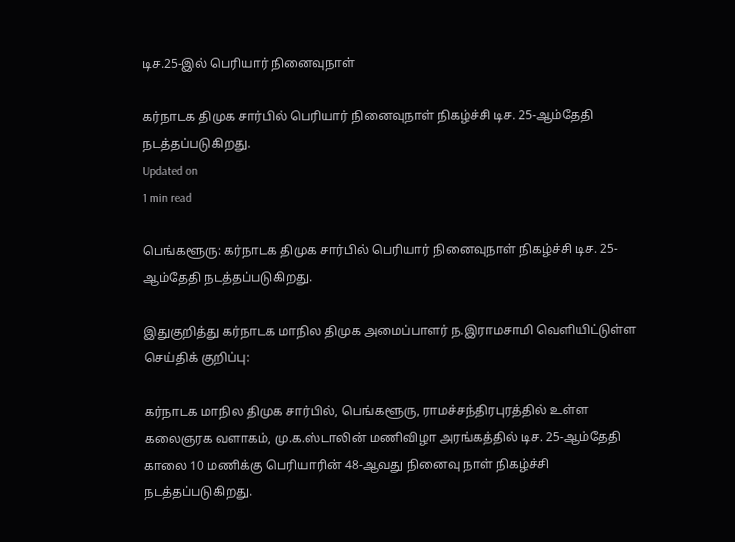டிச.25-இல் பெரியார் நினைவுநாள்

கர்நாடக திமுக சார்பில் பெரியார் நினைவுநாள் நிகழ்ச்சி டிச. 25-ஆம்தேதி நடத்தப்படுகிறது.
Updated on
1 min read

பெங்களூரு: கர்நாடக திமுக சார்பில் பெரியார் நினைவுநாள் நிகழ்ச்சி டிச. 25-ஆம்தேதி நடத்தப்படுகிறது.

இதுகுறித்து கர்நாடக மாநில திமுக அமைப்பாளர் ந.இராமசாமி வெளியிட்டுள்ள செய்திக் குறிப்பு:

கர்நாடக மாநில திமுக சார்பில், பெங்களூரு, ராமச்சந்திரபுரத்தில் உள்ள கலைஞரக வளாகம், மு.க.ஸ்டாலின் மணிவிழா அரங்கத்தில் டிச. 25-ஆம்தேதி காலை 10 மணிக்கு பெரியாரின் 48-ஆவது நினைவு நாள் நிகழ்ச்சி நடத்தப்படுகிறது.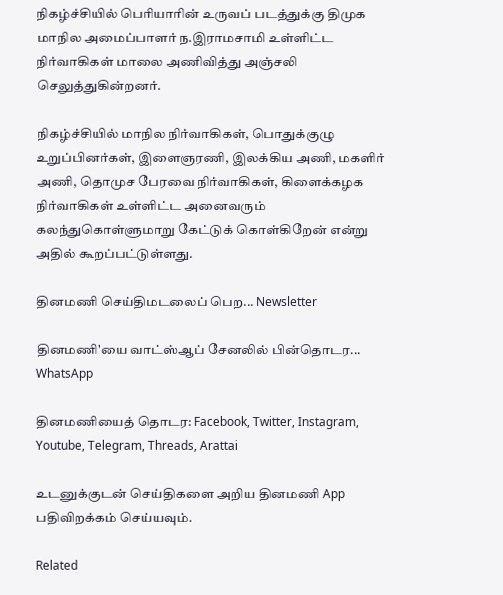நிகழ்ச்சியில் பெரியாரின் உருவப் படத்துக்கு திமுக மாநில அமைப்பாளர் ந.இராமசாமி உள்ளிட்ட நிர்வாகிகள் மாலை அணிவித்து அஞ்சலி செலுத்துகின்றனர்.

நிகழ்ச்சியில் மாநில நிர்வாகிகள், பொதுக்குழு உறுப்பினர்கள், இளைஞரணி, இலக்கிய அணி, மகளிர் அணி, தொமுச பேரவை நிர்வாகிகள், கிளைக்கழக நிர்வாகிகள் உள்ளிட்ட அனைவரும் கலந்துகொள்ளுமாறு கேட்டுக் கொள்கிறேன் என்று அதில் கூறப்பட்டுள்ளது.

தினமணி செய்திமடலைப் பெற... Newsletter

தினமணி'யை வாட்ஸ்ஆப் சேனலில் பின்தொடர... WhatsApp

தினமணியைத் தொடர: Facebook, Twitter, Instagram, Youtube, Telegram, Threads, Arattai

உடனுக்குடன் செய்திகளை அறிய தினமணி App பதிவிறக்கம் செய்யவும்.

Related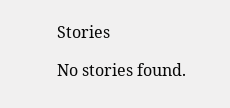Stories

No stories found.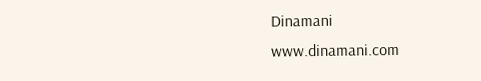Dinamani
www.dinamani.com